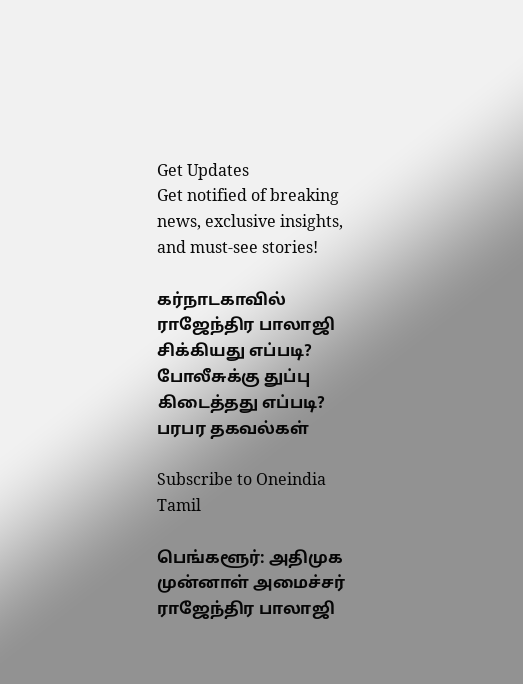Get Updates
Get notified of breaking news, exclusive insights, and must-see stories!

கர்நாடகாவில் ராஜேந்திர பாலாஜி சிக்கியது எப்படி? போலீசுக்கு துப்பு கிடைத்தது எப்படி? பரபர தகவல்கள்

Subscribe to Oneindia Tamil

பெங்களூர்: அதிமுக முன்னாள் அமைச்சர் ராஜேந்திர பாலாஜி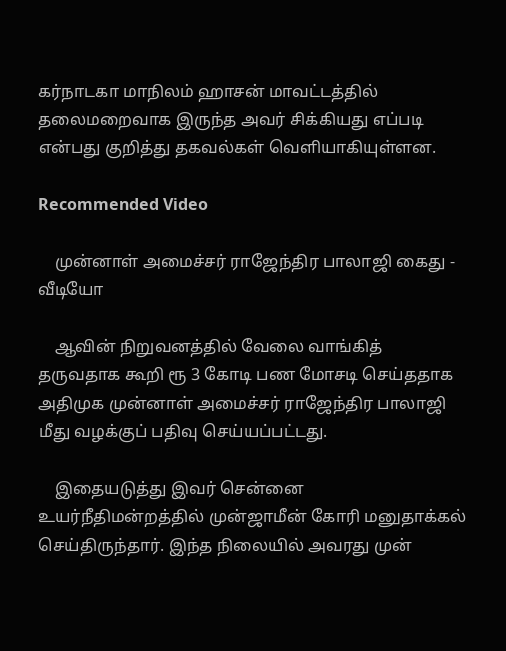கர்நாடகா மாநிலம் ஹாசன் மாவட்டத்தில் தலைமறைவாக இருந்த அவர் சிக்கியது எப்படி என்பது குறித்து தகவல்கள் வெளியாகியுள்ளன.

Recommended Video

    முன்னாள் அமைச்சர் ராஜேந்திர பாலாஜி கைது - வீடியோ

    ஆவின் நிறுவனத்தில் வேலை வாங்கித் தருவதாக கூறி ரூ 3 கோடி பண மோசடி செய்ததாக அதிமுக முன்னாள் அமைச்சர் ராஜேந்திர பாலாஜி மீது வழக்குப் பதிவு செய்யப்பட்டது.

    இதையடுத்து இவர் சென்னை உயர்நீதிமன்றத்தில் முன்ஜாமீன் கோரி மனுதாக்கல் செய்திருந்தார். இந்த நிலையில் அவரது முன்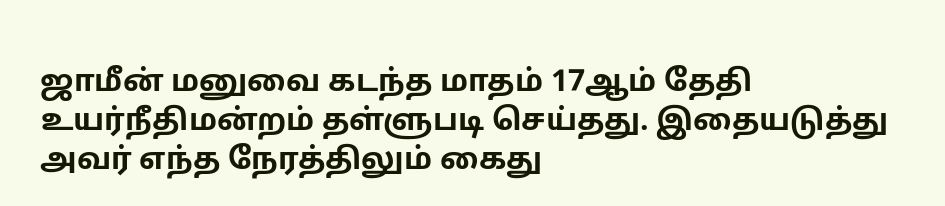ஜாமீன் மனுவை கடந்த மாதம் 17ஆம் தேதி உயர்நீதிமன்றம் தள்ளுபடி செய்தது. இதையடுத்து அவர் எந்த நேரத்திலும் கைது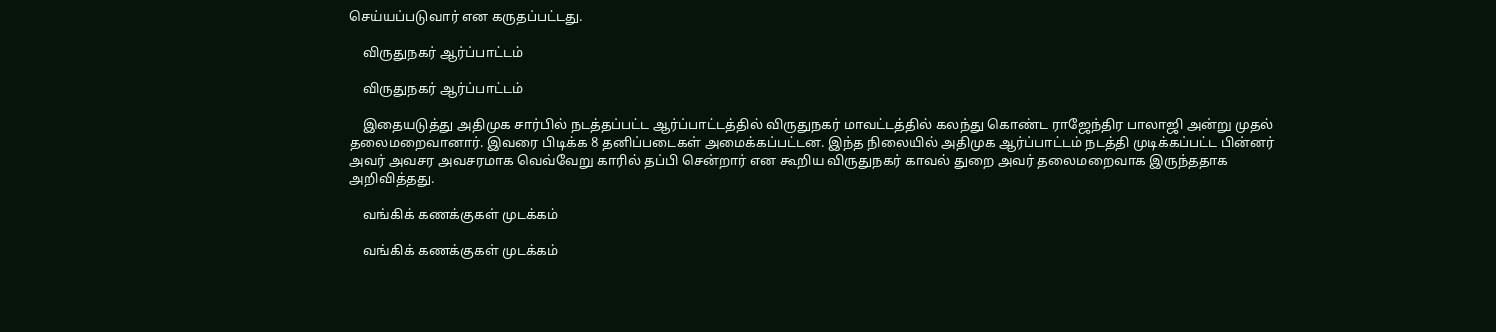செய்யப்படுவார் என கருதப்பட்டது.

    விருதுநகர் ஆர்ப்பாட்டம்

    விருதுநகர் ஆர்ப்பாட்டம்

    இதையடுத்து அதிமுக சார்பில் நடத்தப்பட்ட ஆர்ப்பாட்டத்தில் விருதுநகர் மாவட்டத்தில் கலந்து கொண்ட ராஜேந்திர பாலாஜி அன்று முதல் தலைமறைவானார். இவரை பிடிக்க 8 தனிப்படைகள் அமைக்கப்பட்டன. இந்த நிலையில் அதிமுக ஆர்ப்பாட்டம் நடத்தி முடிக்கப்பட்ட பின்னர் அவர் அவசர அவசரமாக வெவ்வேறு காரில் தப்பி சென்றார் என கூறிய விருதுநகர் காவல் துறை அவர் தலைமறைவாக இருந்ததாக அறிவித்தது.

    வங்கிக் கணக்குகள் முடக்கம்

    வங்கிக் கணக்குகள் முடக்கம்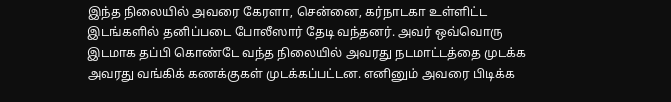இந்த நிலையில் அவரை கேரளா, சென்னை, கர்நாடகா உள்ளிட்ட இடங்களில் தனிப்படை போலீஸார் தேடி வந்தனர். அவர் ஒவ்வொரு இடமாக தப்பி கொண்டே வந்த நிலையில் அவரது நடமாட்டத்தை முடக்க அவரது வங்கிக் கணக்குகள் முடக்கப்பட்டன. எனினும் அவரை பிடிக்க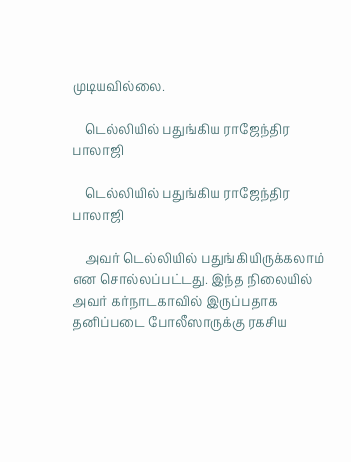முடியவில்லை.

    டெல்லியில் பதுங்கிய ராஜேந்திர பாலாஜி

    டெல்லியில் பதுங்கிய ராஜேந்திர பாலாஜி

    அவர் டெல்லியில் பதுங்கியிருக்கலாம் என சொல்லப்பட்டது. இந்த நிலையில் அவர் கர்நாடகாவில் இருப்பதாக தனிப்படை போலீஸாருக்கு ரகசிய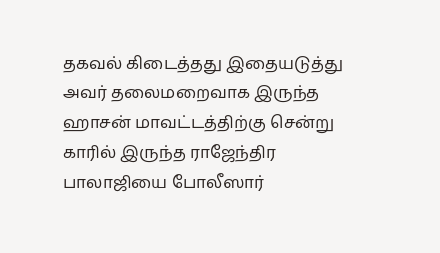தகவல் கிடைத்தது இதையடுத்து அவர் தலைமறைவாக இருந்த ஹாசன் மாவட்டத்திற்கு சென்று காரில் இருந்த ராஜேந்திர பாலாஜியை போலீஸார்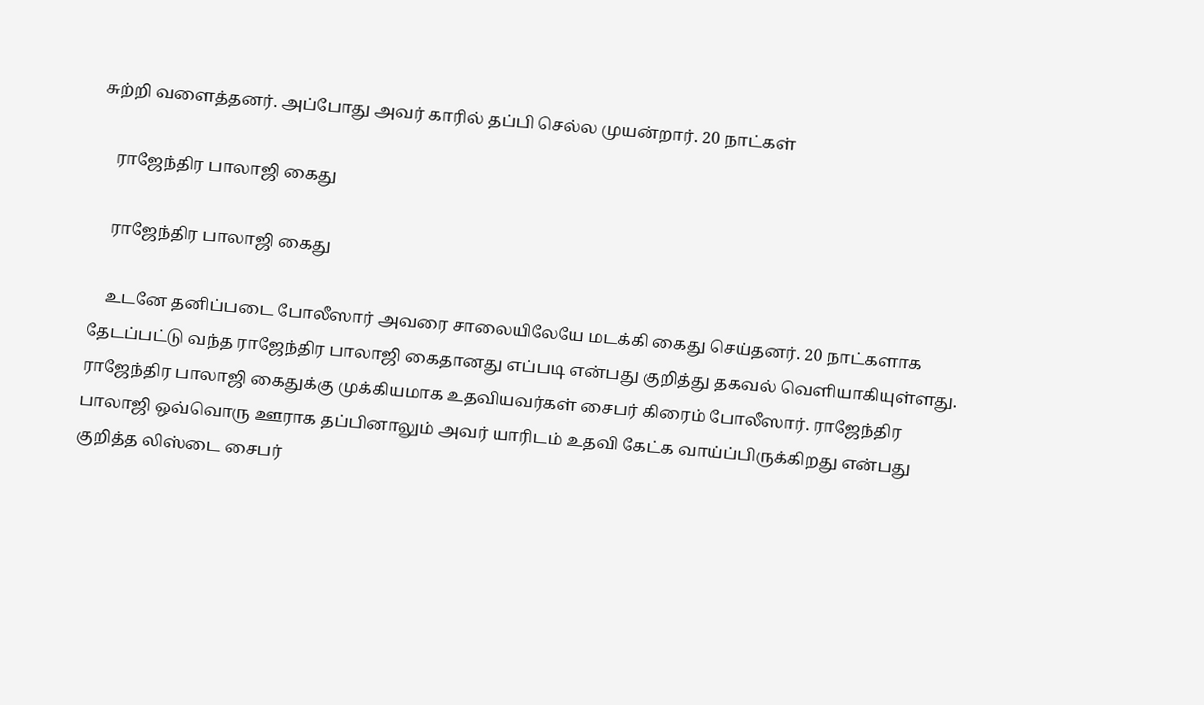சுற்றி வளைத்தனர். அப்போது அவர் காரில் தப்பி செல்ல முயன்றார். 20 நாட்கள்

    ராஜேந்திர பாலாஜி கைது

    ராஜேந்திர பாலாஜி கைது

    உடனே தனிப்படை போலீஸார் அவரை சாலையிலேயே மடக்கி கைது செய்தனர். 20 நாட்களாக தேடப்பட்டு வந்த ராஜேந்திர பாலாஜி கைதானது எப்படி என்பது குறித்து தகவல் வெளியாகியுள்ளது. ராஜேந்திர பாலாஜி கைதுக்கு முக்கியமாக உதவியவர்கள் சைபர் கிரைம் போலீஸார். ராஜேந்திர பாலாஜி ஒவ்வொரு ஊராக தப்பினாலும் அவர் யாரிடம் உதவி கேட்க வாய்ப்பிருக்கிறது என்பது குறித்த லிஸ்டை சைபர்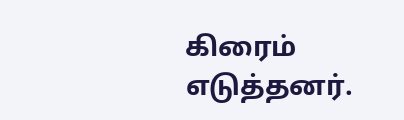கிரைம் எடுத்தனர்.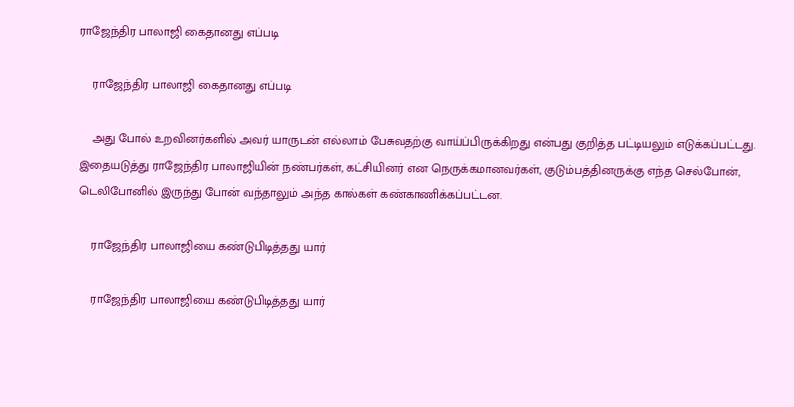ராஜேந்திர பாலாஜி கைதானது எப்படி

    ராஜேந்திர பாலாஜி கைதானது எப்படி

    அது போல் உறவினர்களில் அவர் யாருடன் எல்லாம் பேசுவதற்கு வாய்ப்பிருக்கிறது என்பது குறித்த பட்டியலும் எடுக்கப்பட்டது. இதையடுத்து ராஜேந்திர பாலாஜியின் நண்பர்கள், கட்சியினர் என நெருக்கமானவர்கள், குடும்பத்தினருக்கு எந்த செல்போன், டெலிபோனில் இருந்து போன் வந்தாலும் அந்த கால்கள் கண்காணிக்கப்பட்டன.

    ராஜேந்திர பாலாஜியை கண்டுபிடித்தது யார்

    ராஜேந்திர பாலாஜியை கண்டுபிடித்தது யார்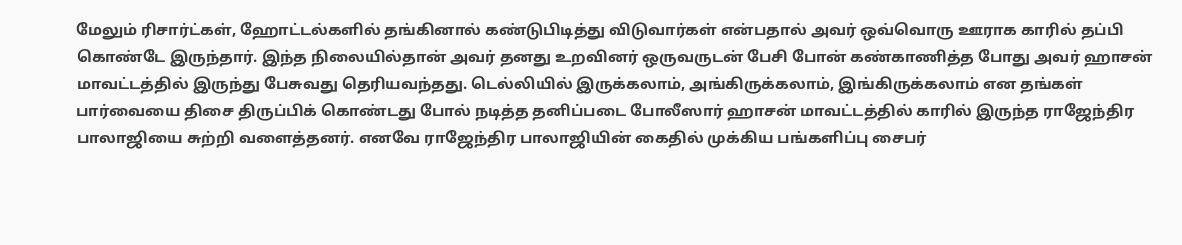மேலும் ரிசார்ட்கள், ஹோட்டல்களில் தங்கினால் கண்டுபிடித்து விடுவார்கள் என்பதால் அவர் ஒவ்வொரு ஊராக காரில் தப்பி கொண்டே இருந்தார். இந்த நிலையில்தான் அவர் தனது உறவினர் ஒருவருடன் பேசி போன் கண்காணித்த போது அவர் ஹாசன் மாவட்டத்தில் இருந்து பேசுவது தெரியவந்தது. டெல்லியில் இருக்கலாம், அங்கிருக்கலாம், இங்கிருக்கலாம் என தங்கள் பார்வையை திசை திருப்பிக் கொண்டது போல் நடித்த தனிப்படை போலீஸார் ஹாசன் மாவட்டத்தில் காரில் இருந்த ராஜேந்திர பாலாஜியை சுற்றி வளைத்தனர். எனவே ராஜேந்திர பாலாஜியின் கைதில் முக்கிய பங்களிப்பு சைபர்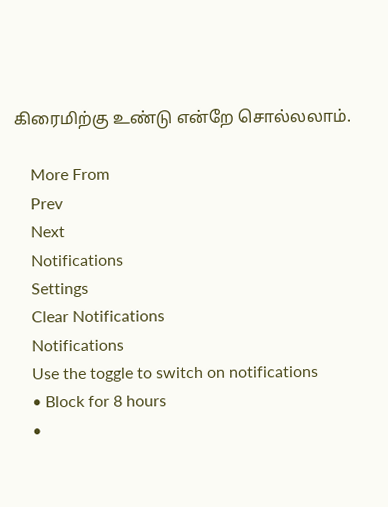கிரைமிற்கு உண்டு என்றே சொல்லலாம்.

    More From
    Prev
    Next
    Notifications
    Settings
    Clear Notifications
    Notifications
    Use the toggle to switch on notifications
    • Block for 8 hours
    •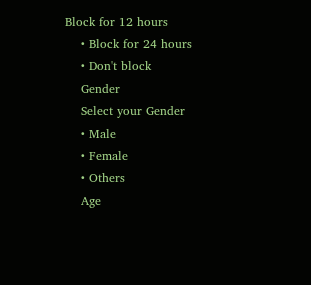Block for 12 hours
    • Block for 24 hours
    • Don't block
    Gender
    Select your Gender
    • Male
    • Female
    • Others
    Age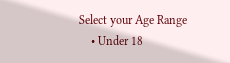Select your Age Range
    • Under 18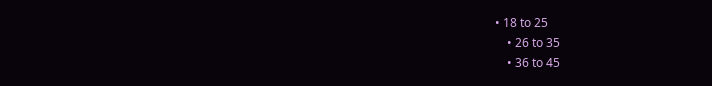• 18 to 25
    • 26 to 35
    • 36 to 45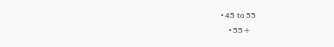• 45 to 55
    • 55+